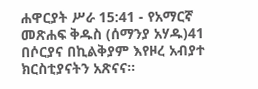ሐዋርያት ሥራ 15:41 - የአማርኛ መጽሐፍ ቅዱስ (ሰማንያ አሃዱ)41 በሶርያና በኪልቅያም እየዞረ አብያተ ክርስቲያናትን አጽናና።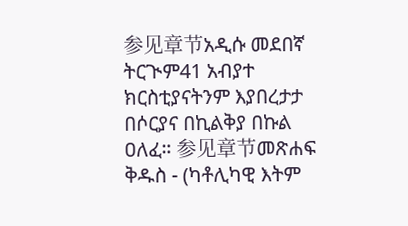参见章节አዲሱ መደበኛ ትርጒም41 አብያተ ክርስቲያናትንም እያበረታታ በሶርያና በኪልቅያ በኩል ዐለፈ። 参见章节መጽሐፍ ቅዱስ - (ካቶሊካዊ እትም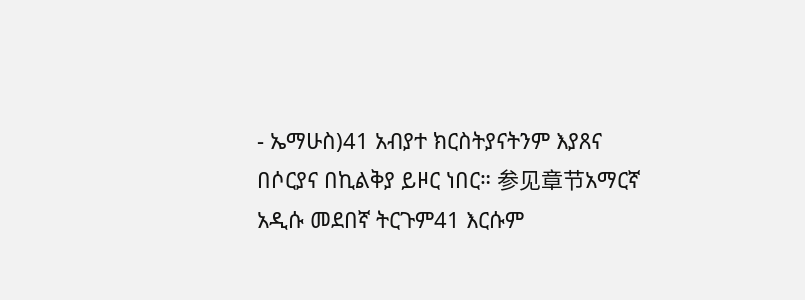- ኤማሁስ)41 አብያተ ክርስትያናትንም እያጸና በሶርያና በኪልቅያ ይዞር ነበር። 参见章节አማርኛ አዲሱ መደበኛ ትርጉም41 እርሱም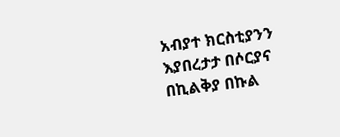አብያተ ክርስቲያንን እያበረታታ በሶርያና በኪልቅያ በኩል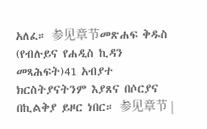አለፈ። 参见章节መጽሐፍ ቅዱስ (የብሉይና የሐዲስ ኪዳን መጻሕፍት)41 አብያተ ክርስትያናትንም እያጸና በሶርያና በኪልቅያ ይዞር ነበር። 参见章节 |